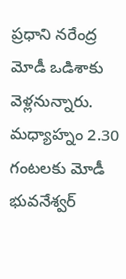ప్రధాని నరేంద్ర మోడీ ఒడిశాకు వెళ్లనున్నారు. మధ్యాహ్నం 2.30 గంటలకు మోడీ భువనేశ్వర్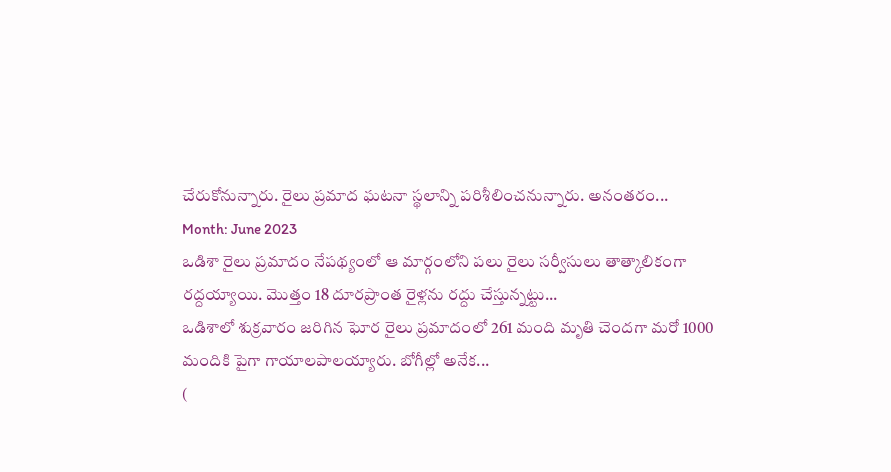చేరుకోనున్నారు. రైలు ప్రమాద ఘటనా స్థలాన్ని పరిశీలించనున్నారు. అనంతరం...
Month: June 2023
ఒడిశా రైలు ప్రమాదం నేపథ్యంలో ఆ మార్గంలోని పలు రైలు సర్వీసులు తాత్కాలికంగా రద్దయ్యాయి. మొత్తం 18 దూరప్రాంత రైళ్లను రద్దు చేస్తున్నట్టు...
ఒడిశాలో శుక్రవారం జరిగిన ఘోర రైలు ప్రమాదంలో 261 మంది మృతి చెందగా మరో 1000 మందికి పైగా గాయాలపాలయ్యారు. బోగీల్లో అనేక...
(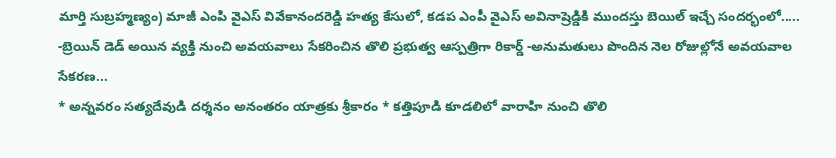మార్తి సుబ్రహ్మణ్యం) మాజీ ఎంపి వైఎస్ వివేకానందరెడ్డి హత్య కేసులో, కడప ఎంపీ వైఎస్ అవినాష్రెడ్డికి ముందస్తు బెయిల్ ఇచ్చే సందర్భంలో.....
-బ్రెయిన్ డెడ్ అయిన వ్యక్తి నుంచి అవయవాలు సేకరించిన తొలి ప్రభుత్వ ఆస్పత్రిగా రికార్డ్ -అనుమతులు పొందిన నెల రోజుల్లోనే అవయవాల సేకరణ...
* అన్నవరం సత్యదేవుడి దర్శనం అనంతరం యాత్రకు శ్రీకారం * కత్తిపూడి కూడలిలో వారాహి నుంచి తొలి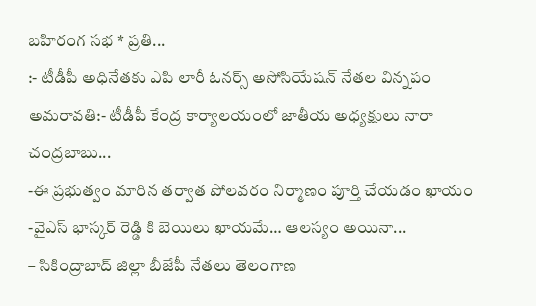బహిరంగ సభ * ప్రతి...
:- టీడీపీ అధినేతకు ఎపి లారీ ఓనర్స్ అసోసియేషన్ నేతల విన్నపం అమరావతి:- టీడీపీ కేంద్ర కార్యాలయంలో జాతీయ అధ్యక్షులు నారా చంద్రబాబు...
-ఈ ప్రభుత్వం మారిన తర్వాత పోలవరం నిర్మాణం పూర్తి చేయడం ఖాయం -వైఎస్ భాస్కర్ రెడ్డి కి బెయిలు ఖాయమే… ఆలస్యం అయినా...
– సికింద్రాబాద్ జిల్లా బీజేపీ నేతలు తెలంగాణ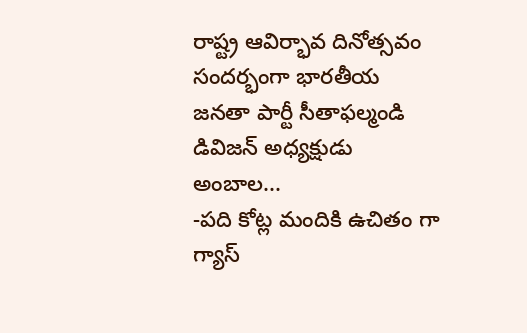రాష్ట్ర ఆవిర్భావ దినోత్సవం సందర్భంగా భారతీయ జనతా పార్టీ సీతాఫల్మండి డివిజన్ అధ్యక్షుడు అంబాల...
-పది కోట్ల మందికి ఉచితం గా గ్యాస్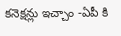కనెక్షన్లు ఇచ్చాం -ఏపీ కి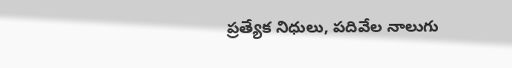ప్రత్యేక నిధులు, పదివేల నాలుగు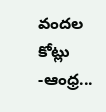వందల కోట్లు -ఆంధ్ర...